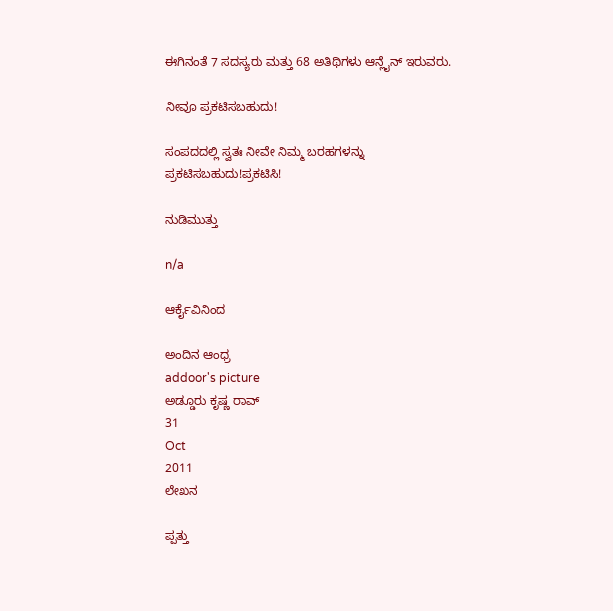ಈಗಿನಂತೆ 7 ಸದಸ್ಯರು ಮತ್ತು 68 ಅತಿಥಿಗಳು ಆನ್ಲೈನ್ ಇರುವರು.

ನೀವೂ ಪ್ರಕಟಿಸಬಹುದು!

ಸಂಪದದಲ್ಲಿ ಸ್ವತಃ ನೀವೇ ನಿಮ್ಮ ಬರಹಗಳನ್ನು ಪ್ರಕಟಿಸಬಹುದು!ಪ್ರಕಟಿಸಿ!

ನುಡಿಮುತ್ತು

n/a

ಆರ್ಕೈವಿನಿಂದ

ಅಂದಿನ ಆಂಧ್ರ
addoor's picture
ಅಡ್ಡೂರು ಕೃಷ್ಣ ರಾವ್
31
Oct
2011
ಲೇಖನ

ಪ್ಪತ್ತು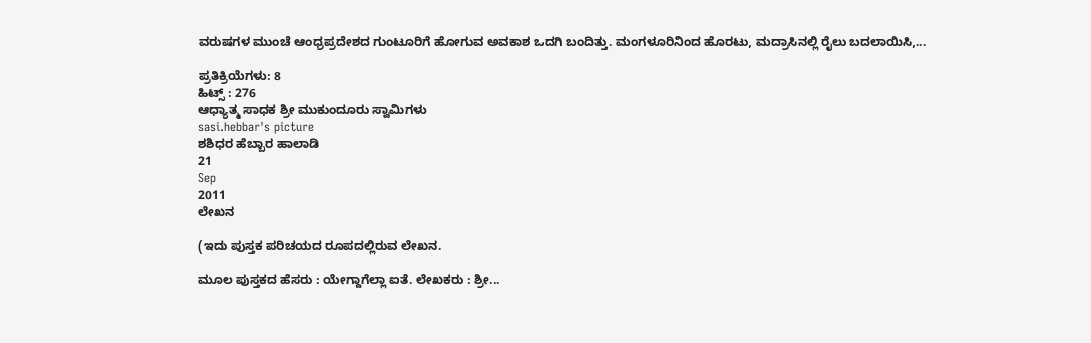ವರುಷಗಳ ಮುಂಚೆ ಆಂಧ್ರಪ್ರದೇಶದ ಗುಂಟೂರಿಗೆ ಹೋಗುವ ಅವಕಾಶ ಒದಗಿ ಬಂದಿತ್ತು. ಮಂಗಳೂರಿನಿಂದ ಹೊರಟು, ಮದ್ರಾಸಿನಲ್ಲಿ ರೈಲು ಬದಲಾಯಿಸಿ,...

ಪ್ರತಿಕ್ರಿಯೆಗಳು: 8
ಹಿಟ್ಸ್ : 276
ಆಧ್ಯಾತ್ಮ ಸಾಧಕ ಶ್ರೀ ಮುಕುಂದೂರು ಸ್ವಾಮಿಗಳು
sasi.hebbar's picture
ಶಶಿಧರ ಹೆಬ್ಬಾರ ಹಾಲಾಡಿ
21
Sep
2011
ಲೇಖನ

(ಇದು ಪುಸ್ತಕ ಪರಿಚಯದ ರೂಪದಲ್ಲಿರುವ ಲೇಖನ.

ಮೂಲ ಪುಸ್ತಕದ ಹೆಸರು : ಯೇಗ್ದಾಗೆಲ್ಲಾ ಐತೆ. ಲೇಖಕರು : ಶ್ರೀ...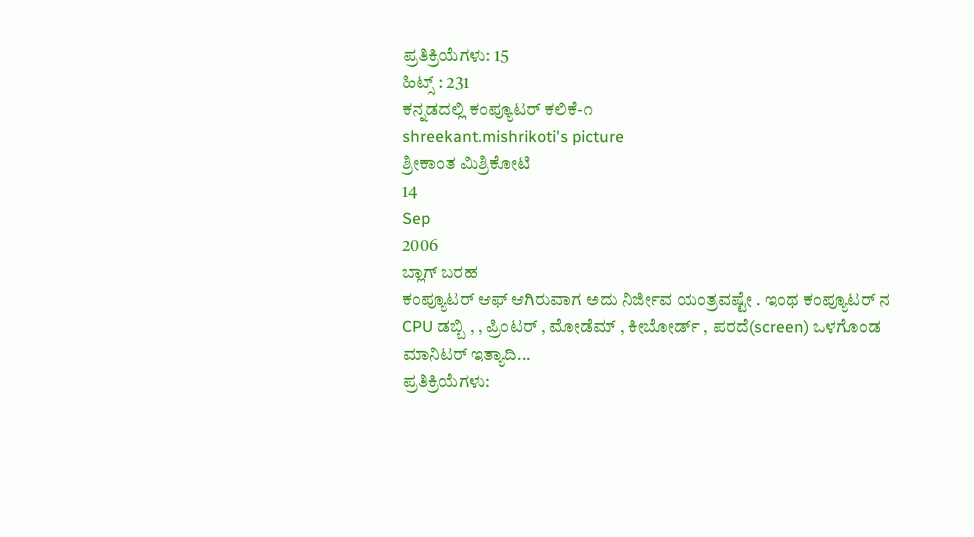ಪ್ರತಿಕ್ರಿಯೆಗಳು: 15
ಹಿಟ್ಸ್ : 231
ಕನ್ನಡದಲ್ಲಿ ಕಂಪ್ಯೂಟರ್ ಕಲಿಕೆ-೧
shreekant.mishrikoti's picture
ಶ್ರೀಕಾಂತ ಮಿಶ್ರಿಕೋಟಿ
14
Sep
2006
ಬ್ಲಾಗ್ ಬರಹ
ಕಂಪ್ಯೂಟರ್ ಆಫ್ ಆಗಿರುವಾಗ ಅದು ನಿರ್ಜೀವ ಯಂತ್ರವಷ್ಟೇ . ಇಂಥ ಕಂಪ್ಯೂಟರ್ ನ CPU ಡಬ್ಬಿ , , ಪ್ರಿಂಟರ್ , ಮೋಡೆಮ್ , ಕೀಬೋರ್ಡ್ , ಪರದೆ(screen) ಒಳಗೊಂಡ ಮಾನಿಟರ್ ಇತ್ಯಾದಿ...
ಪ್ರತಿಕ್ರಿಯೆಗಳು: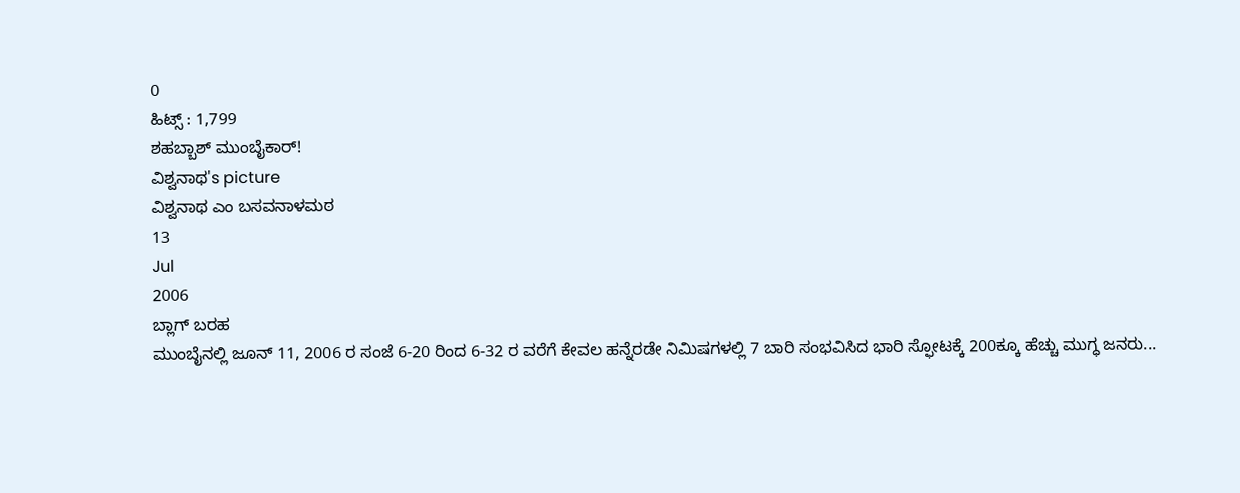0
ಹಿಟ್ಸ್ : 1,799
ಶಹಬ್ಬಾಶ್ ಮುಂಬೈಕಾರ್!
ವಿಶ್ವನಾಥ's picture
ವಿಶ್ವನಾಥ ಎಂ ಬಸವನಾಳಮಠ
13
Jul
2006
ಬ್ಲಾಗ್ ಬರಹ
ಮುಂಬೈನಲ್ಲಿ ಜೂನ್ 11, 2006 ರ ಸಂಜೆ 6-20 ರಿಂದ 6-32 ರ ವರೆಗೆ ಕೇವಲ ಹನ್ನೆರಡೇ ನಿಮಿಷಗಳಲ್ಲಿ 7 ಬಾರಿ ಸಂಭವಿಸಿದ ಭಾರಿ ಸ್ಫೋಟಕ್ಕೆ 200ಕ್ಕೂ ಹೆಚ್ಚು ಮುಗ್ಧ ಜನರು...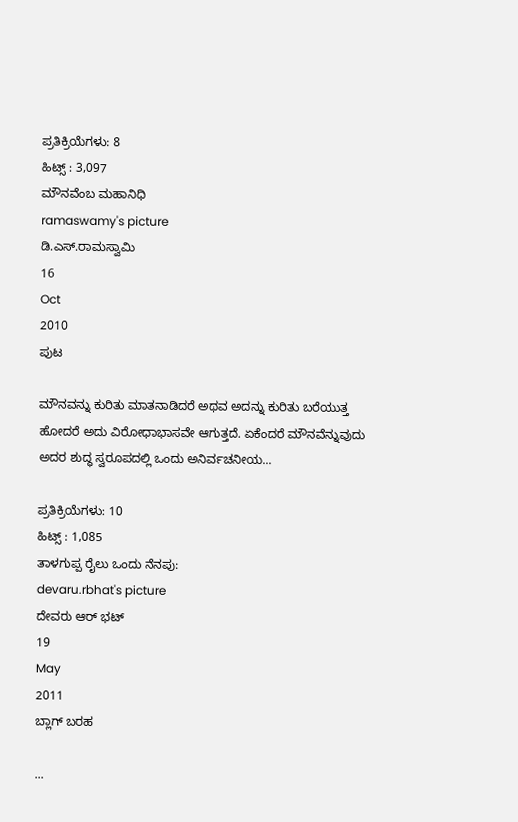ಪ್ರತಿಕ್ರಿಯೆಗಳು: 8
ಹಿಟ್ಸ್ : 3,097
ಮೌನವೆಂಬ ಮಹಾನಿಧಿ
ramaswamy's picture
ಡಿ.ಎಸ್.ರಾಮಸ್ವಾಮಿ
16
Oct
2010
ಪುಟ

ಮೌನವನ್ನು ಕುರಿತು ಮಾತನಾಡಿದರೆ ಅಥವ ಅದನ್ನು ಕುರಿತು ಬರೆಯುತ್ತ ಹೋದರೆ ಅದು ವಿರೋಧಾಭಾಸವೇ ಆಗುತ್ತದೆ. ಏಕೆಂದರೆ ಮೌನವೆನ್ನುವುದು ಅದರ ಶುದ್ಧ ಸ್ವರೂಪದಲ್ಲಿ ಒಂದು ಅನಿರ್ವಚನೀಯ...

ಪ್ರತಿಕ್ರಿಯೆಗಳು: 10
ಹಿಟ್ಸ್ : 1,085
ತಾಳಗುಪ್ಪ ರೈಲು ಒಂದು ನೆನಪು:
devaru.rbhat's picture
ದೇವರು ಆರ್ ಭಟ್
19
May
2011
ಬ್ಲಾಗ್ ಬರಹ

...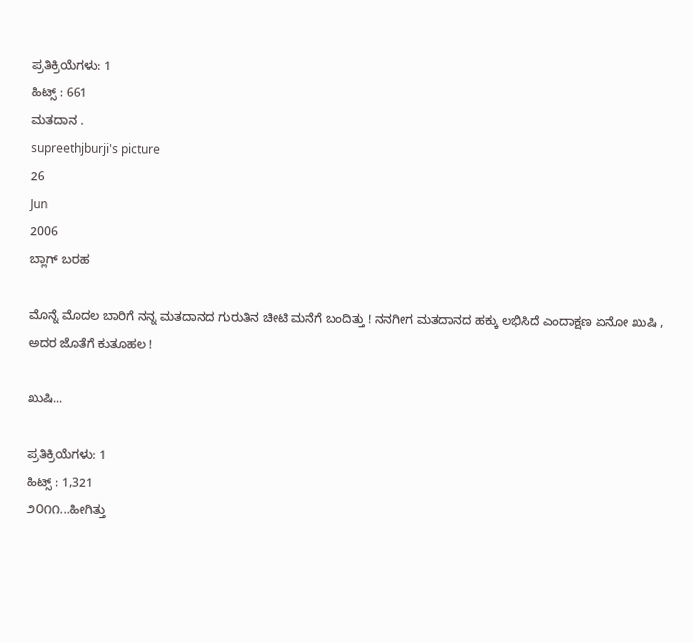ಪ್ರತಿಕ್ರಿಯೆಗಳು: 1
ಹಿಟ್ಸ್ : 661
ಮತದಾನ .
supreethjburji's picture
26
Jun
2006
ಬ್ಲಾಗ್ ಬರಹ

ಮೊನ್ನೆ ಮೊದಲ ಬಾರಿಗೆ ನನ್ನ ಮತದಾನದ ಗುರುತಿನ ಚೀಟಿ ಮನೆಗೆ ಬಂದಿತ್ತು ! ನನಗೀಗ ಮತದಾನದ ಹಕ್ಕು ಲಭಿಸಿದೆ ಎಂದಾಕ್ಷಣ ಏನೋ ಖುಷಿ , ಅದರ ಜೊತೆಗೆ ಕುತೂಹಲ !

ಖುಷಿ...

ಪ್ರತಿಕ್ರಿಯೆಗಳು: 1
ಹಿಟ್ಸ್ : 1,321
೨೦೧೧...ಹೀಗಿತ್ತು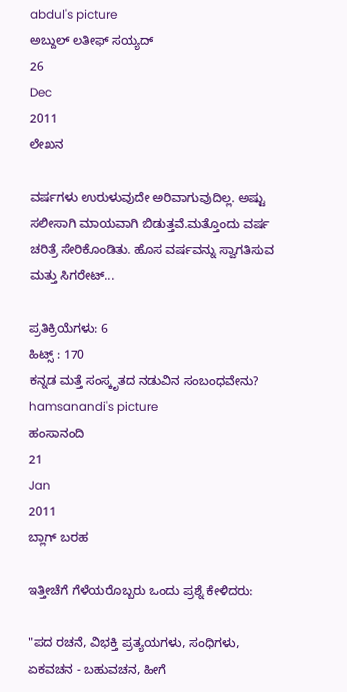abdul's picture
ಅಬ್ದುಲ್ ಲತೀಫ್ ಸಯ್ಯದ್
26
Dec
2011
ಲೇಖನ

ವರ್ಷಗಳು ಉರುಳುವುದೇ ಅರಿವಾಗುವುದಿಲ್ಲ. ಅಷ್ಟು ಸಲೀಸಾಗಿ ಮಾಯವಾಗಿ ಬಿಡುತ್ತವೆ.ಮತ್ತೊಂದು ವರ್ಷ ಚರಿತ್ರೆ ಸೇರಿಕೊಂಡಿತು. ಹೊಸ ವರ್ಷವನ್ನು ಸ್ವಾಗತಿಸುವ ಮತ್ತು ಸಿಗರೇಟ್...

ಪ್ರತಿಕ್ರಿಯೆಗಳು: 6
ಹಿಟ್ಸ್ : 170
ಕನ್ನಡ ಮತ್ತೆ ಸಂಸ್ಕೃತದ ನಡುವಿನ ಸಂಬಂಧವೇನು?
hamsanandi's picture
ಹಂಸಾನಂದಿ
21
Jan
2011
ಬ್ಲಾಗ್ ಬರಹ

ಇತ್ತೀಚೆಗೆ ಗೆಳೆಯರೊಬ್ಬರು ಒಂದು ಪ್ರಶ್ನೆ ಕೇಳಿದರು:

"ಪದ ರಚನೆ, ವಿಭಕ್ತಿ ಪ್ರತ್ಯಯಗಳು, ಸಂಧಿಗಳು, ಏಕವಚನ - ಬಹುವಚನ, ಹೀಗೆ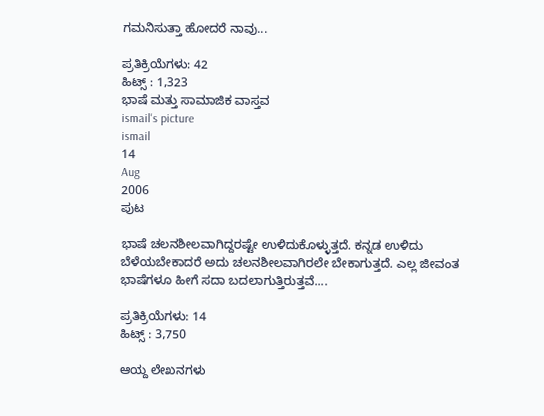ಗಮನಿಸುತ್ತಾ ಹೋದರೆ ನಾವು...

ಪ್ರತಿಕ್ರಿಯೆಗಳು: 42
ಹಿಟ್ಸ್ : 1,323
ಭಾಷೆ ಮತ್ತು ಸಾಮಾಜಿಕ ವಾಸ್ತವ
ismail's picture
ismail
14
Aug
2006
ಪುಟ

ಭಾಷೆ ಚಲನಶೀಲವಾಗಿದ್ದರಷ್ಟೇ ಉಳಿದುಕೊಳ್ಳುತ್ತದೆ. ಕನ್ನಡ ಉಳಿದು ಬೆಳೆಯಬೇಕಾದರೆ ಅದು ಚಲನಶೀಲವಾಗಿರಲೇ ಬೇಕಾಗುತ್ತದೆ. ಎಲ್ಲ ಜೀವಂತ ಭಾಷೆಗಳೂ ಹೀಗೆ ಸದಾ ಬದಲಾಗುತ್ತಿರುತ್ತವೆ....

ಪ್ರತಿಕ್ರಿಯೆಗಳು: 14
ಹಿಟ್ಸ್ : 3,750

ಆಯ್ದ ಲೇಖನಗಳು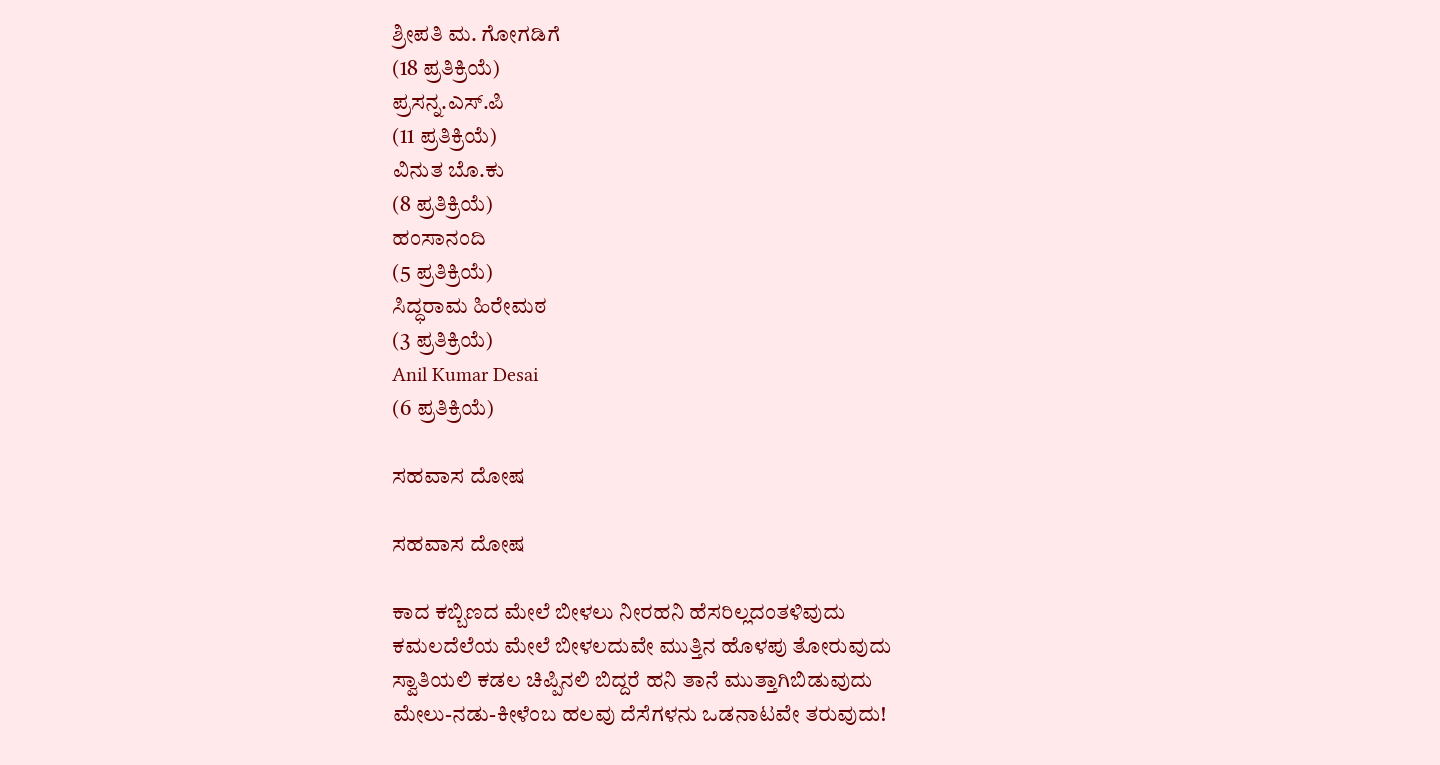ಶ್ರೀಪತಿ ಮ. ಗೋಗಡಿಗೆ
(18 ಪ್ರತಿಕ್ರಿಯೆ)
ಪ್ರಸನ್ನ.ಎಸ್.ಪಿ
(11 ಪ್ರತಿಕ್ರಿಯೆ)
ವಿನುತ ಬೊ.ಕು
(8 ಪ್ರತಿಕ್ರಿಯೆ)
ಹಂಸಾನಂದಿ
(5 ಪ್ರತಿಕ್ರಿಯೆ)
ಸಿದ್ಧರಾಮ ಹಿರೇಮಠ
(3 ಪ್ರತಿಕ್ರಿಯೆ)
Anil Kumar Desai
(6 ಪ್ರತಿಕ್ರಿಯೆ)

ಸಹವಾಸ ದೋಷ

ಸಹವಾಸ ದೋಷ

ಕಾದ ಕಬ್ಬಿಣದ ಮೇಲೆ ಬೀಳಲು ನೀರಹನಿ ಹೆಸರಿಲ್ಲದಂತಳಿವುದು
ಕಮಲದೆಲೆಯ ಮೇಲೆ ಬೀಳಲದುವೇ ಮುತ್ತಿನ ಹೊಳಪು ತೋರುವುದು
ಸ್ವಾತಿಯಲಿ ಕಡಲ ಚಿಪ್ಪಿನಲಿ ಬಿದ್ದರೆ ಹನಿ ತಾನೆ ಮುತ್ತಾಗಿಬಿಡುವುದು
ಮೇಲು-ನಡು-ಕೀಳೆಂಬ ಹಲವು ದೆಸೆಗಳನು ಒಡನಾಟವೇ ತರುವುದು!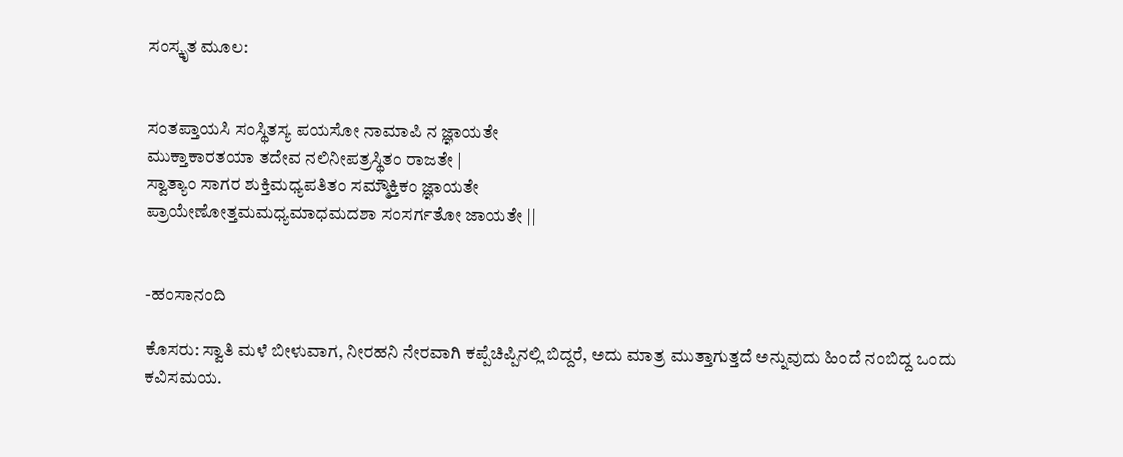ಸಂಸ್ಕೃತ ಮೂಲ:


ಸಂತಪ್ತಾಯಸಿ ಸಂಸ್ಥಿತಸ್ಯ ಪಯಸೋ ನಾಮಾಪಿ ನ ಜ್ಞಾಯತೇ
ಮುಕ್ತಾಕಾರತಯಾ ತದೇವ ನಲಿನೀಪತ್ರಸ್ಥಿತಂ ರಾಜತೇ |
ಸ್ವಾತ್ಯಾಂ ಸಾಗರ ಶುಕ್ತಿಮಧ್ಯಪತಿತಂ ಸಮ್ಮೌಕ್ತಿಕಂ ಜ್ಞಾಯತೇ
ಪ್ರಾಯೇಣೋತ್ತಮಮಧ್ಯಮಾಧಮದಶಾ ಸಂಸರ್ಗತೋ ಜಾಯತೇ ||


-ಹಂಸಾನಂದಿ

ಕೊಸರು: ಸ್ವಾತಿ ಮಳೆ ಬೀಳುವಾಗ, ನೀರಹನಿ ನೇರವಾಗಿ ಕಪ್ಪೆಚಿಪ್ಪಿನಲ್ಲಿ ಬಿದ್ದರೆ, ಅದು ಮಾತ್ರ ಮುತ್ತಾಗುತ್ತದೆ ಅನ್ನುವುದು ಹಿಂದೆ ನಂಬಿದ್ದ ಒಂದು ಕವಿಸಮಯ.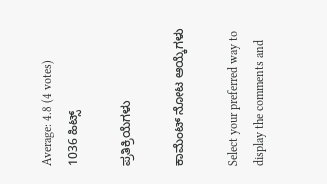Average: 4.8 (4 votes)
1036 ಹಿಟ್ಸ್

ಪ್ರತಿಕ್ರಿಯೆಗಳು

ಕಾಮೆಂಟ್ ನೋಟ ಆಯ್ಕೆಗಳು

Select your preferred way to display the comments and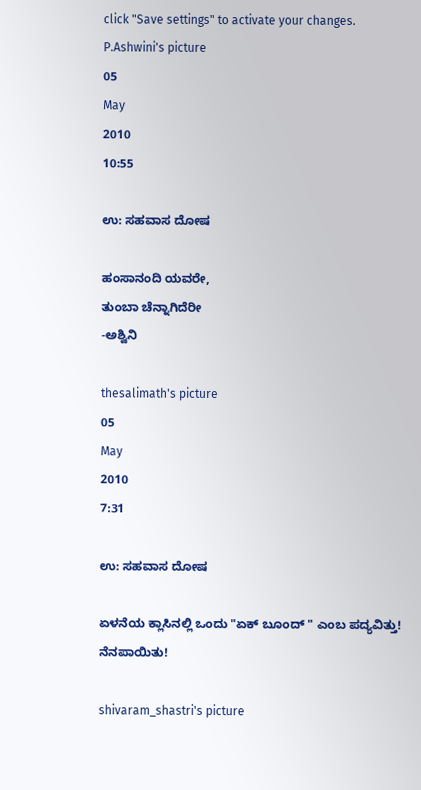click "Save settings" to activate your changes.
P.Ashwini's picture
05
May
2010
10:55

ಉ: ಸಹವಾಸ ದೋಷ

ಹಂಸಾನಂದಿ ಯವರೇ,
ತುಂಬಾ ಚೆನ್ನಾಗಿದೆರೀ
-ಅಶ್ವಿನಿ

thesalimath's picture
05
May
2010
7:31

ಉ: ಸಹವಾಸ ದೋಷ

ಏಳನೆಯ ಕ್ಲಾಸಿನಲ್ಲಿ ಒಂದು "ಏಕ್ ಬೂಂದ್ " ಎಂಬ ಪದ್ಯವಿತ್ತು!
ನೆನಪಾಯಿತು!

shivaram_shastri's picture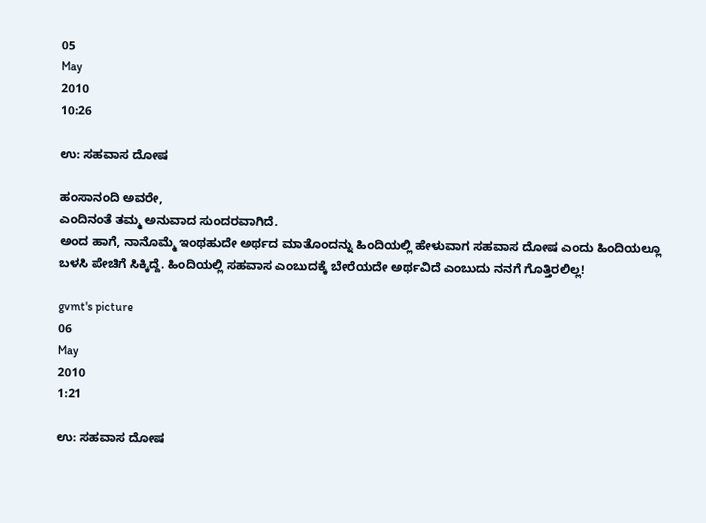05
May
2010
10:26

ಉ: ಸಹವಾಸ ದೋಷ

ಹಂಸಾನಂದಿ ಅವರೇ,
ಎಂದಿನಂತೆ ತಮ್ಮ ಅನುವಾದ ಸುಂದರವಾಗಿದೆ.
ಅಂದ ಹಾಗೆ, ನಾನೊಮ್ಮೆ ಇಂಥಹುದೇ ಅರ್ಥದ ಮಾತೊಂದನ್ನು ಹಿಂದಿಯಲ್ಲಿ ಹೇಳುವಾಗ ಸಹವಾಸ ದೋಷ ಎಂದು ಹಿಂದಿಯಲ್ಲೂ ಬಳಸಿ ಪೇಚಿಗೆ ಸಿಕ್ಕಿದ್ದೆ. ಹಿಂದಿಯಲ್ಲಿ ಸಹವಾಸ ಎಂಬುದಕ್ಕೆ ಬೇರೆಯದೇ ಅರ್ಥವಿದೆ ಎಂಬುದು ನನಗೆ ಗೊತ್ತಿರಲಿಲ್ಲ!

gvmt's picture
06
May
2010
1:21

ಉ: ಸಹವಾಸ ದೋಷ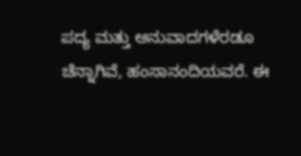ಪದ್ಯ ಮತ್ತು ಅನುವಾದಗಳೆರಡೂ ಚೆನ್ನಾಗಿವೆ, ಹಂಸಾನಂದಿಯವರೆ. ಈ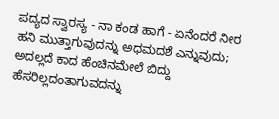ಪದ್ಯದ ಸ್ವಾರಸ್ಯ - ನಾ ಕಂಡ ಹಾಗೆ - ಏನೆಂದರೆ ನೀರ ಹನಿ ಮುತ್ತಾಗುವುದನ್ನು ಅಧಮದಶೆ ಎನ್ನುವುದು; ಅದಲ್ಲದೆ ಕಾದ ಹೆಂಚಿನಮೇಲೆ ಬಿದ್ದು ಹೆಸರಿಲ್ಲದಂತಾಗುವದನ್ನು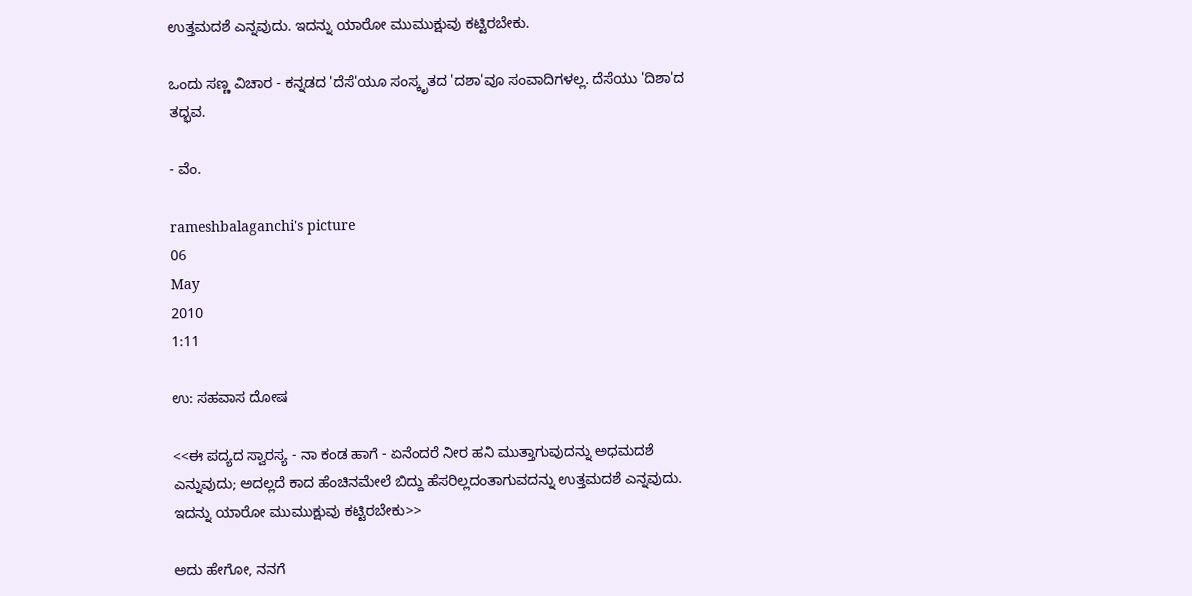ಉತ್ತಮದಶೆ ಎನ್ನವುದು. ಇದನ್ನು ಯಾರೋ ಮುಮುಕ್ಷುವು ಕಟ್ಟಿರಬೇಕು.

ಒಂದು ಸಣ್ಣ ವಿಚಾರ - ಕನ್ನಡದ 'ದೆಸೆ'ಯೂ ಸಂಸ್ಕೃತದ 'ದಶಾ'ವೂ ಸಂವಾದಿಗಳಲ್ಲ. ದೆಸೆಯು 'ದಿಶಾ'ದ ತದ್ಭವ.

- ವೆಂ.

rameshbalaganchi's picture
06
May
2010
1:11

ಉ: ಸಹವಾಸ ದೋಷ

<<ಈ ಪದ್ಯದ ಸ್ವಾರಸ್ಯ - ನಾ ಕಂಡ ಹಾಗೆ - ಏನೆಂದರೆ ನೀರ ಹನಿ ಮುತ್ತಾಗುವುದನ್ನು ಅಧಮದಶೆ ಎನ್ನುವುದು; ಅದಲ್ಲದೆ ಕಾದ ಹೆಂಚಿನಮೇಲೆ ಬಿದ್ದು ಹೆಸರಿಲ್ಲದಂತಾಗುವದನ್ನು ಉತ್ತಮದಶೆ ಎನ್ನವುದು. ಇದನ್ನು ಯಾರೋ ಮುಮುಕ್ಷುವು ಕಟ್ಟಿರಬೇಕು>>

ಅದು ಹೇಗೋ, ನನಗೆ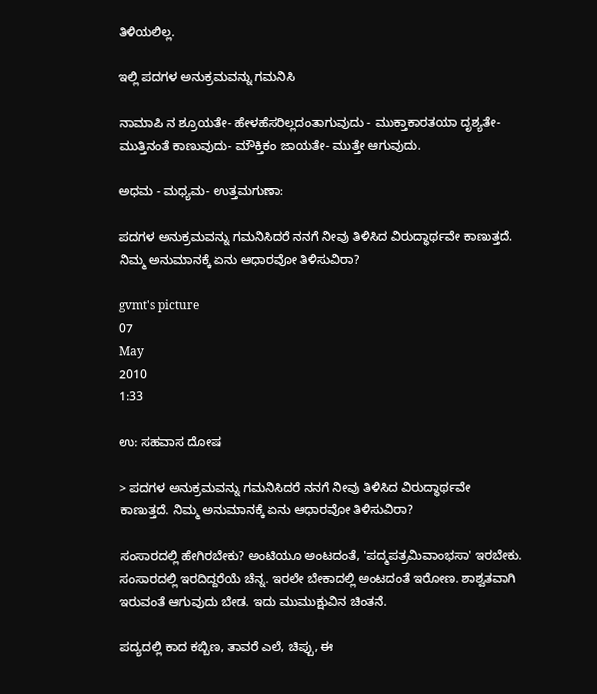ತಿಳಿಯಲಿಲ್ಲ.

ಇಲ್ಲಿ ಪದಗಳ ಅನುಕ್ರಮವನ್ನು ಗಮನಿಸಿ

ನಾಮಾಪಿ ನ ಶ್ರೂಯತೇ- ಹೇಳಹೆಸರಿಲ್ಲದಂತಾಗುವುದು - ಮುಕ್ತಾಕಾರತಯಾ ದೃಶ್ಯತೇ- ಮುತ್ತಿನಂತೆ ಕಾಣುವುದು- ಮೌಕ್ತಿಕಂ ಜಾಯತೇ- ಮುತ್ತೇ ಆಗುವುದು.

ಅಧಮ - ಮಧ್ಯಮ- ಉತ್ತಮಗುಣಾ:

ಪದಗಳ ಅನುಕ್ರಮವನ್ನು ಗಮನಿಸಿದರೆ ನನಗೆ ನೀವು ತಿಳಿಸಿದ ವಿರುದ್ಧಾರ್ಥವೇ ಕಾಣುತ್ತದೆ. ನಿಮ್ಮ ಅನುಮಾನಕ್ಕೆ ಏನು ಆಧಾರವೋ ತಿಳಿಸುವಿರಾ?

gvmt's picture
07
May
2010
1:33

ಉ: ಸಹವಾಸ ದೋಷ

> ಪದಗಳ ಅನುಕ್ರಮವನ್ನು ಗಮನಿಸಿದರೆ ನನಗೆ ನೀವು ತಿಳಿಸಿದ ವಿರುದ್ಧಾರ್ಥವೇ ಕಾಣುತ್ತದೆ. ನಿಮ್ಮ ಅನುಮಾನಕ್ಕೆ ಏನು ಆಧಾರವೋ ತಿಳಿಸುವಿರಾ?

ಸಂಸಾರದಲ್ಲಿ ಹೇಗಿರಬೇಕು? ಅಂಟಿಯೂ ಅಂಟದಂತೆ, 'ಪದ್ಮಪತ್ರಮಿವಾಂಭಸಾ' ಇರಬೇಕು. ಸಂಸಾರದಲ್ಲಿ ಇರದಿದ್ದರೆಯೆ ಚೆನ್ನ. ಇರಲೇ ಬೇಕಾದಲ್ಲಿ ಅಂಟದಂತೆ ಇರೋಣ. ಶಾಶ್ವತವಾಗಿ ಇರುವಂತೆ ಆಗುವುದು ಬೇಡ. ಇದು ಮುಮುಕ್ಷುವಿನ ಚಿಂತನೆ.

ಪದ್ಯದಲ್ಲಿ ಕಾದ ಕಬ್ಬಿಣ, ತಾವರೆ ಎಲೆ, ಚಿಪ್ಪು, ಈ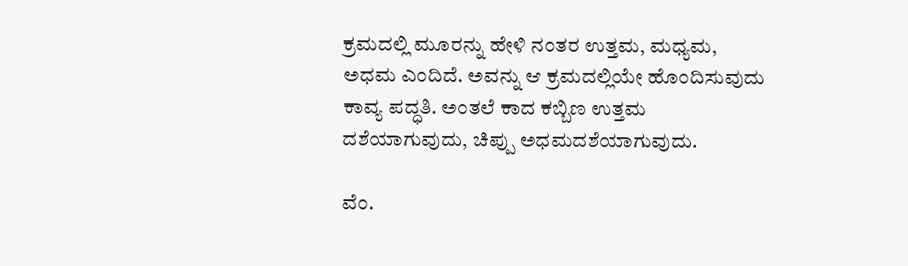ಕ್ರಮದಲ್ಲಿ ಮೂರನ್ನು ಹೇಳಿ ನಂತರ ಉತ್ತಮ, ಮಧ್ಯಮ, ಅಧಮ ಎಂದಿದೆ. ಅವನ್ನು ಆ ಕ್ರಮದಲ್ಲಿಯೇ ಹೊಂದಿಸುವುದು ಕಾವ್ಯ ಪದ್ಧತಿ. ಅಂತಲೆ ಕಾದ ಕಬ್ಬಿಣ ಉತ್ತಮ ದಶೆಯಾಗುವುದು, ಚಿಪ್ಪು ಅಧಮದಶೆಯಾಗುವುದು.

ವೆಂ.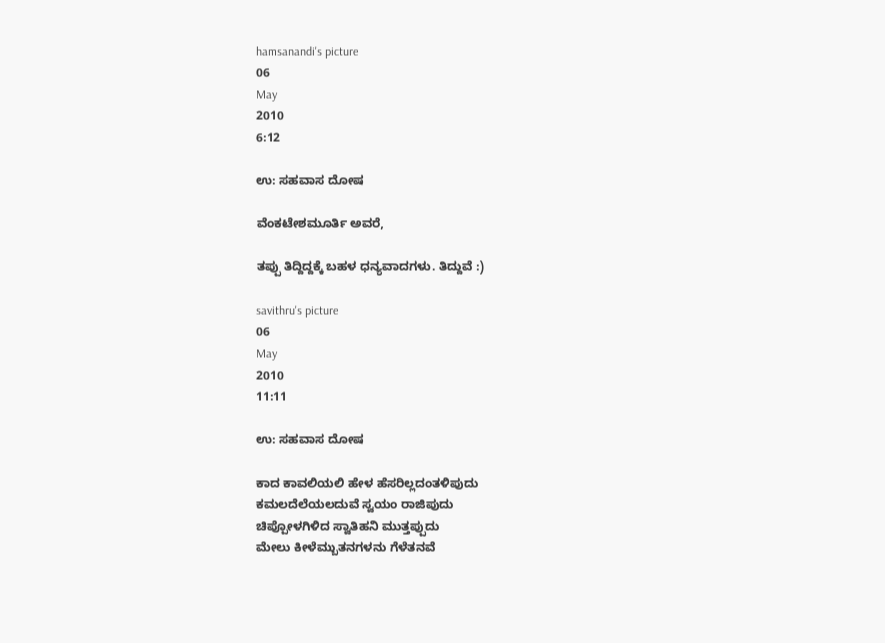hamsanandi's picture
06
May
2010
6:12

ಉ: ಸಹವಾಸ ದೋಷ

ವೆಂಕಟೇಶಮೂರ್ತಿ ಅವರೆ,

ತಪ್ಪು ತಿದ್ದಿದ್ದಕ್ಕೆ ಬಹಳ ಧನ್ಯವಾದಗಳು. ತಿದ್ದುವೆ :)

savithru's picture
06
May
2010
11:11

ಉ: ಸಹವಾಸ ದೋಷ

ಕಾದ ಕಾವಲಿಯಲಿ ಹೇಳ ಹೆಸರಿಲ್ಲದಂತಳಿಪುದು
ಕಮಲದೆಲೆಯಲದುವೆ ಸ್ವಯಂ ರಾಜಿಪುದು
ಚಿಪ್ಪೋಳಗಿಳಿದ ಸ್ವಾತಿಹನಿ ಮುತ್ತಪ್ಪುದು
ಮೇಲು ಕೀಳೆಮ್ಬುತನಗಳನು ಗೆಳೆತನವೆ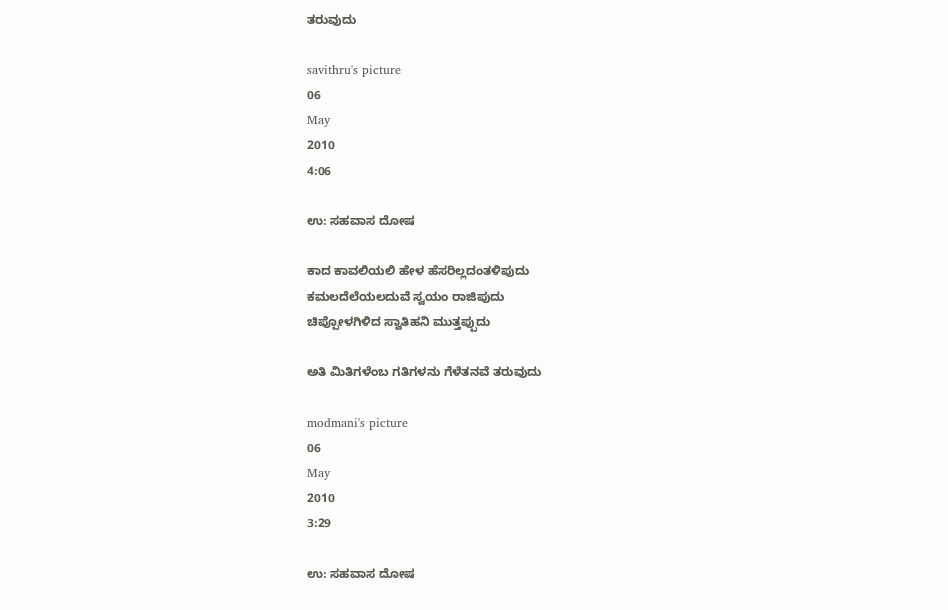ತರುವುದು

savithru's picture
06
May
2010
4:06

ಉ: ಸಹವಾಸ ದೋಷ

ಕಾದ ಕಾವಲಿಯಲಿ ಹೇಳ ಹೆಸರಿಲ್ಲದಂತಳಿಪುದು
ಕಮಲದೆಲೆಯಲದುವೆ ಸ್ವಯಂ ರಾಜಿಪುದು
ಚಿಪ್ಪೋಳಗಿಳಿದ ಸ್ವಾತಿಹನಿ ಮುತ್ತಪ್ಪುದು

ಅತಿ ಮಿತಿಗಳೆಂಬ ಗತಿಗಳನು ಗೆಳೆತನವೆ ತರುವುದು

modmani's picture
06
May
2010
3:29

ಉ: ಸಹವಾಸ ದೋಷ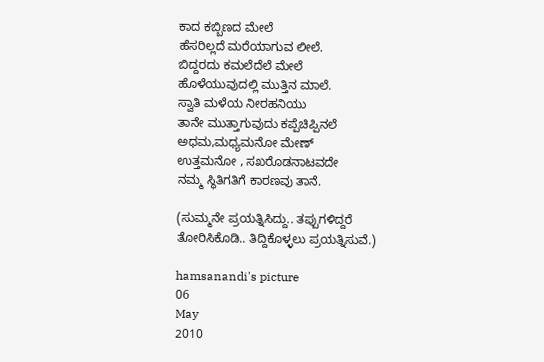ಕಾದ ಕಬ್ಬಿಣದ ಮೇಲೆ
ಹೆಸರಿಲ್ಲದೆ ಮರೆಯಾಗುವ ಲೀಲೆ.
ಬಿದ್ದರದು ಕಮಲೆದೆಲೆ ಮೇಲೆ
ಹೊಳೆಯುವುದಲ್ಲಿ ಮುತ್ತಿನ ಮಾಲೆ.
ಸ್ವಾತಿ ಮಳೆಯ ನೀರಹನಿಯು
ತಾನೇ ಮುತ್ತಾಗುವುದು ಕಪ್ಪೆಚಿಪ್ಪಿನಲೆ
ಅಧಮ,ಮಧ್ಯಮನೋ ಮೇಣ್
ಉತ್ತಮನೋ , ಸಖರೊಡನಾಟವದೇ
ನಮ್ಮ ಸ್ಥಿತಿಗತಿಗೆ ಕಾರಣವು ತಾನೆ.

(ಸುಮ್ಮನೇ ಪ್ರಯತ್ನಿಸಿದ್ದು.. ತಪ್ಪುಗಳಿದ್ದರೆ ತೋರಿಸಿಕೊಡಿ.. ತಿದ್ದಿಕೊಳ್ಳಲು ಪ್ರಯತ್ನಿಸುವೆ.)

hamsanandi's picture
06
May
2010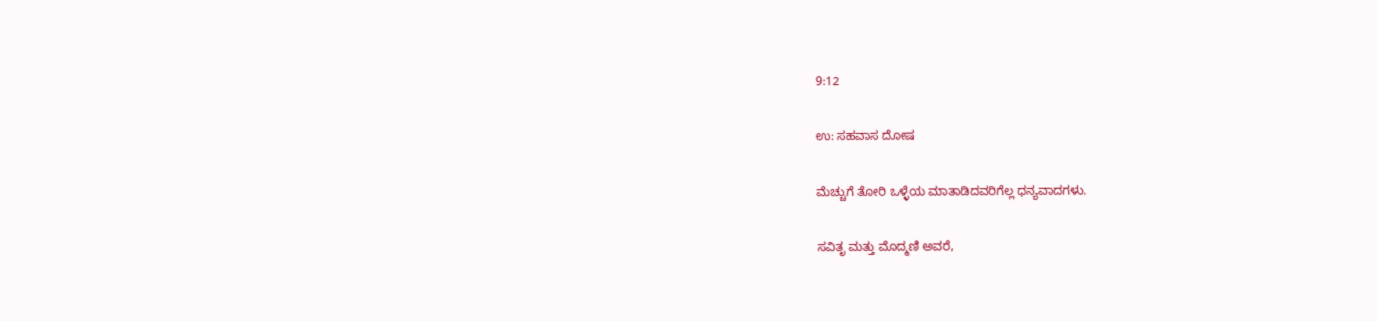9:12

ಉ: ಸಹವಾಸ ದೋಷ

ಮೆಚ್ಚುಗೆ ತೋರಿ ಒಳ್ಳೆಯ ಮಾತಾಡಿದವರಿಗೆಲ್ಲ ಧನ್ಯವಾದಗಳು.

ಸವಿತೃ ಮತ್ತು ಮೊದ್ಮಣಿ ಅವರೆ,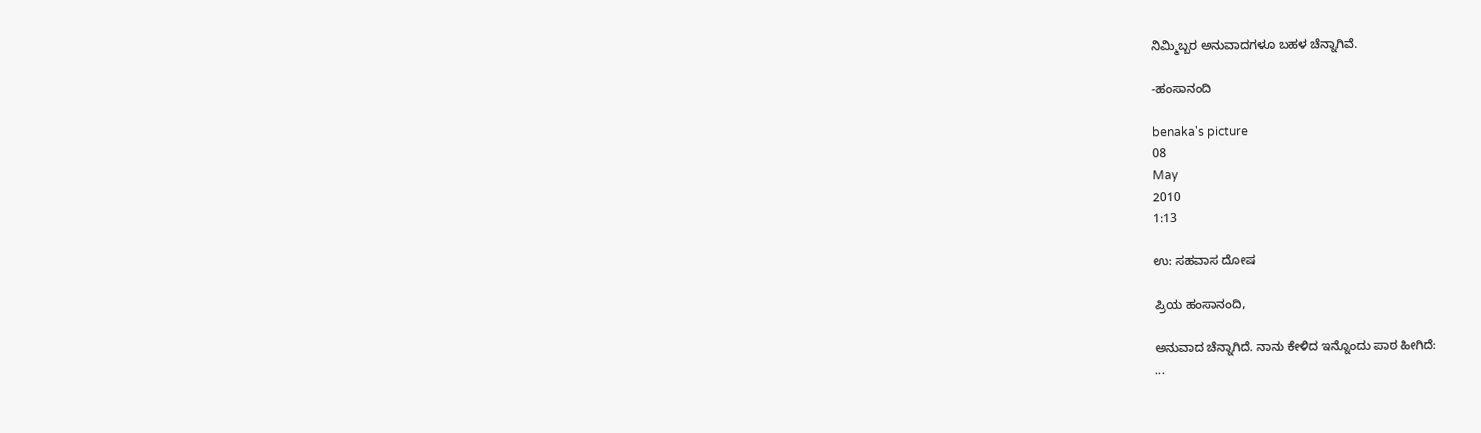ನಿಮ್ಮಿಬ್ಬರ ಅನುವಾದಗಳೂ ಬಹಳ ಚೆನ್ನಾಗಿವೆ.

-ಹಂಸಾನಂದಿ

benaka's picture
08
May
2010
1:13

ಉ: ಸಹವಾಸ ದೋಷ

ಪ್ರಿಯ ಹಂಸಾನಂದಿ,

ಅನುವಾದ ಚೆನ್ನಾಗಿದೆ. ನಾನು ಕೇಳಿದ ಇನ್ನೊಂದು ಪಾಠ ಹೀಗಿದೆ:
...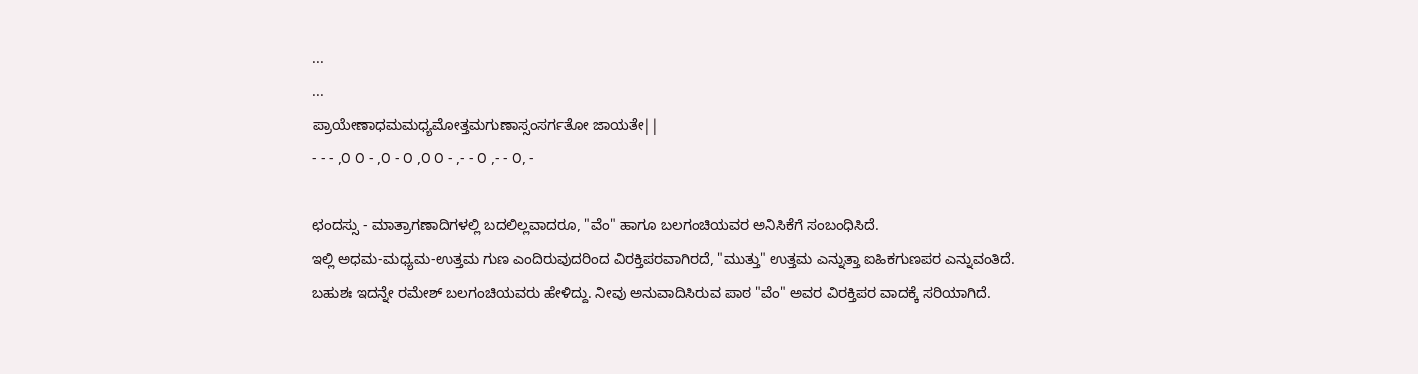...
...
ಪ್ರಾಯೇಣಾಧಮಮಧ್ಯಮೋತ್ತಮಗುಣಾಸ್ಸಂಸರ್ಗತೋ ಜಾಯತೇ||
- - - ,೦ ೦ - ,೦ - ೦ ,೦ ೦ - ,- - ೦ ,- - ೦, -

ಛಂದಸ್ಸು - ಮಾತ್ರಾಗಣಾದಿಗಳಲ್ಲಿ ಬದಲಿಲ್ಲವಾದರೂ, "ವೆಂ" ಹಾಗೂ ಬಲಗಂಚಿಯವರ ಅನಿಸಿಕೆಗೆ ಸಂಬಂಧಿಸಿದೆ.
ಇಲ್ಲಿ ಅಧಮ-ಮಧ್ಯಮ-ಉತ್ತಮ ಗುಣ ಎಂದಿರುವುದರಿಂದ ವಿರಕ್ತಿಪರವಾಗಿರದೆ, "ಮುತ್ತು" ಉತ್ತಮ ಎನ್ನುತ್ತಾ ಐಹಿಕಗುಣಪರ ಎನ್ನುವಂತಿದೆ.
ಬಹುಶಃ ಇದನ್ನೇ ರಮೇಶ್ ಬಲಗಂಚಿಯವರು ಹೇಳಿದ್ದು. ನೀವು ಅನುವಾದಿಸಿರುವ ಪಾಠ "ವೆಂ" ಅವರ ವಿರಕ್ತಿಪರ ವಾದಕ್ಕೆ ಸರಿಯಾಗಿದೆ.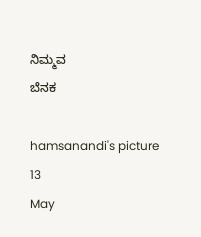ನಿಮ್ಮವ
ಬೆನಕ

hamsanandi's picture
13
May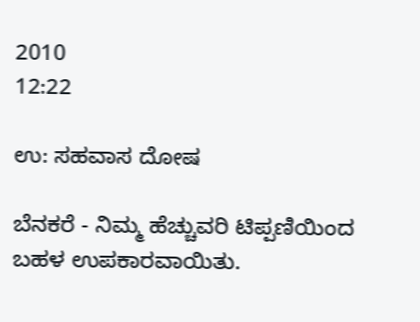2010
12:22

ಉ: ಸಹವಾಸ ದೋಷ

ಬೆನಕರೆ - ನಿಮ್ಮ ಹೆಚ್ಚುವರಿ ಟಿಪ್ಪಣಿಯಿಂದ ಬಹಳ ಉಪಕಾರವಾಯಿತು.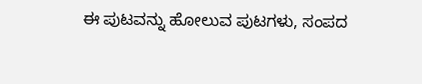ಈ ಪುಟವನ್ನು ಹೋಲುವ ಪುಟಗಳು, ಸಂಪದ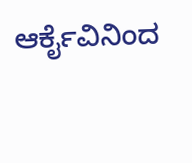ಆರ್ಕೈವಿನಿಂದ